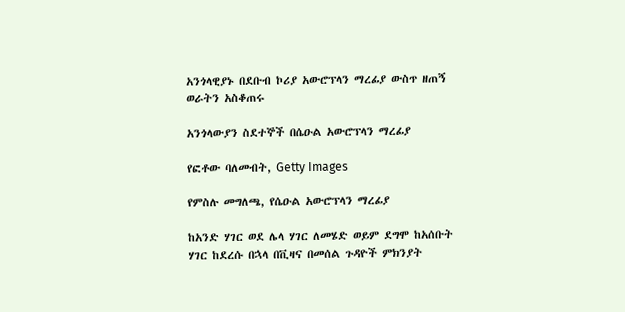አንጎላዊያኑ በደቡብ ኮሪያ አውሮፕላን ማረፊያ ውስጥ ዘጠኝ ወራትን አስቆጠሩ

አንጎላውያን ስደተኞች በሴዑል አውሮፕላን ማረፊያ

የፎቶው ባለመብት, Getty Images

የምስሉ መግለጫ, የሴዑል አውሮፕላን ማረፊያ

ከአንድ ሃገር ወደ ሌላ ሃገር ለመሄድ ወይም ደግሞ ከአሰቡት ሃገር ከደረሱ በኋላ በቪዛና በመሰል ጉዳዮች ምክንያት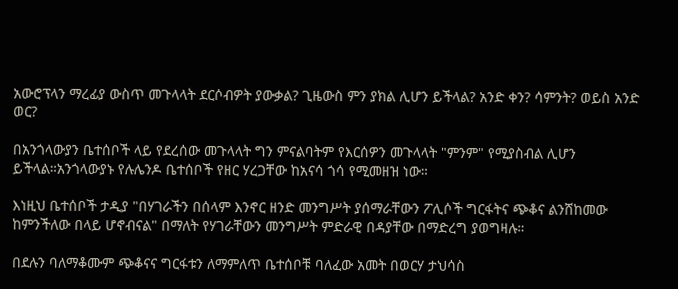አውሮፕላን ማረፊያ ውስጥ መጉላላት ደርሶብዎት ያውቃል? ጊዜውስ ምን ያክል ሊሆን ይችላል? አንድ ቀን? ሳምንት? ወይስ አንድ ወር?

በአንጎላውያን ቤተሰቦች ላይ የደረሰው መጉላላት ግን ምናልባትም የእርሰዎን መጉላላት "ምንም" የሚያስብል ሊሆን ይችላል።አንጎላውያኑ የሉሌንዶ ቤተሰቦች የዘር ሃረጋቸው ከአናሳ ጎሳ የሚመዘዝ ነው።

እነዚህ ቤተሰቦች ታዲያ "በሃገራችን በሰላም እንኖር ዘንድ መንግሥት ያሰማራቸውን ፖሊሶች ግርፋትና ጭቆና ልንሸከመው ከምንችለው በላይ ሆኖብናል" በማለት የሃገራቸውን መንግሥት ምድራዊ በዳያቸው በማድረግ ያወግዛሉ።

በደሉን ባለማቆሙም ጭቆናና ግርፋቱን ለማምለጥ ቤተሰቦቹ ባለፈው አመት በወርሃ ታህሳስ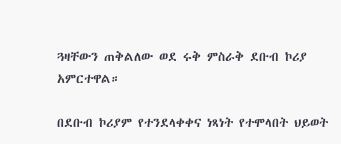ጓዛቸውን ጠቅልለው ወደ ሩቅ ምስራቅ ደቡብ ኮሪያ አምርተዋል።

በደቡብ ኮሪያም የተንደላቀቀና ነጻነት የተሞላበት ህይወት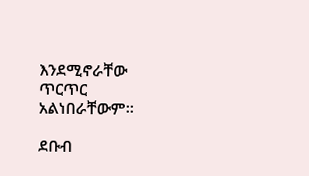እንደሚኖራቸው ጥርጥር አልነበራቸውም።

ደቡብ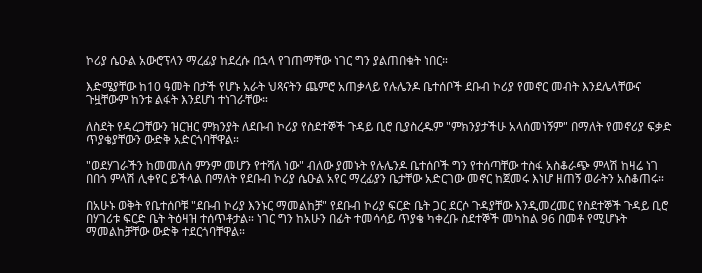ኮሪያ ሴዑል አውሮፕላን ማረፊያ ከደረሱ በኋላ የገጠማቸው ነገር ግን ያልጠበቁት ነበር።

እድሜያቸው ከ10 ዓመት በታች የሆኑ አራት ህጻናትን ጨምሮ አጠቃላይ የሉሌንዶ ቤተሰቦች ደቡብ ኮሪያ የመኖር መብት እንደሌላቸውና ጉዟቸውም ከንቱ ልፋት እንደሆነ ተነገራቸው።

ለስደት የዳረጋቸውን ዝርዝር ምክንያት ለደቡብ ኮሪያ የስደተኞች ጉዳይ ቢሮ ቢያስረዱም "ምክንያታችሁ አላሰመነኝም" በማለት የመኖሪያ ፍቃድ ጥያቄያቸውን ውድቅ አድርጎባቸዋል።

"ወደሃገራችን ከመመለስ ምንም መሆን የተሻለ ነው" ብለው ያመኑት የሉሌንዶ ቤተሰቦች ግን የተሰጣቸው ተስፋ አስቆራጭ ምላሽ ከዛሬ ነገ በበጎ ምላሽ ሊቀየር ይችላል በማለት የደቡብ ኮሪያ ሴዑል አየር ማረፊያን ቤታቸው አድርገው መኖር ከጀመሩ እነሆ ዘጠኝ ወራትን አስቆጠሩ።

በአሁኑ ወቅት የቤተሰቦቹ "ደቡብ ኮሪያ እንኑር ማመልከቻ" የደቡብ ኮሪያ ፍርድ ቤት ጋር ደርሶ ጉዳያቸው እንዲመረመር የስደተኞች ጉዳይ ቢሮ በሃገሪቱ ፍርድ ቤት ትዕዛዝ ተሰጥቶታል። ነገር ግን ከአሁን በፊት ተመሳሳይ ጥያቄ ካቀረቡ ስደተኞች መካከል 96 በመቶ የሚሆኑት ማመልከቻቸው ውድቅ ተደርጎባቸዋል።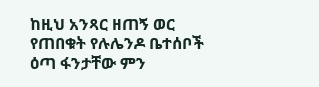ከዚህ አንጻር ዘጠኝ ወር የጠበቁት የሉሌንዶ ቤተሰቦች ዕጣ ፋንታቸው ምን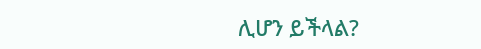ሊሆን ይችላል?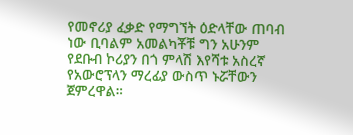የመኖሪያ ፈቃድ የማግኘት ዕድላቸው ጠባብ ነው ቢባልም አመልካቾቹ ግን አሁንም የደቡብ ኮሪያን በጎ ምላሽ እየሻቱ አስረኛ የአውሮፕላን ማረፊያ ውስጥ ኑሯቸውን ጀምረዋል።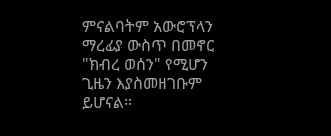ምናልባትም አውሮፕላን ማረፊያ ውስጥ በመኖር "ክብረ ወሰን" የሚሆን ጊዜን እያስመዘገቡም ይሆናል።